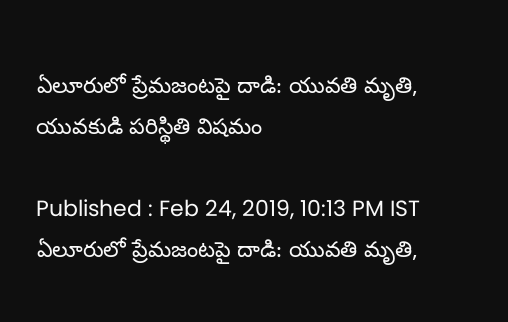ఏలూరులో ప్రేమజంటపై దాడి: యువతి మృతి, యువకుడి పరిస్థితి విషమం

Published : Feb 24, 2019, 10:13 PM IST
ఏలూరులో ప్రేమజంటపై దాడి: యువతి మృతి,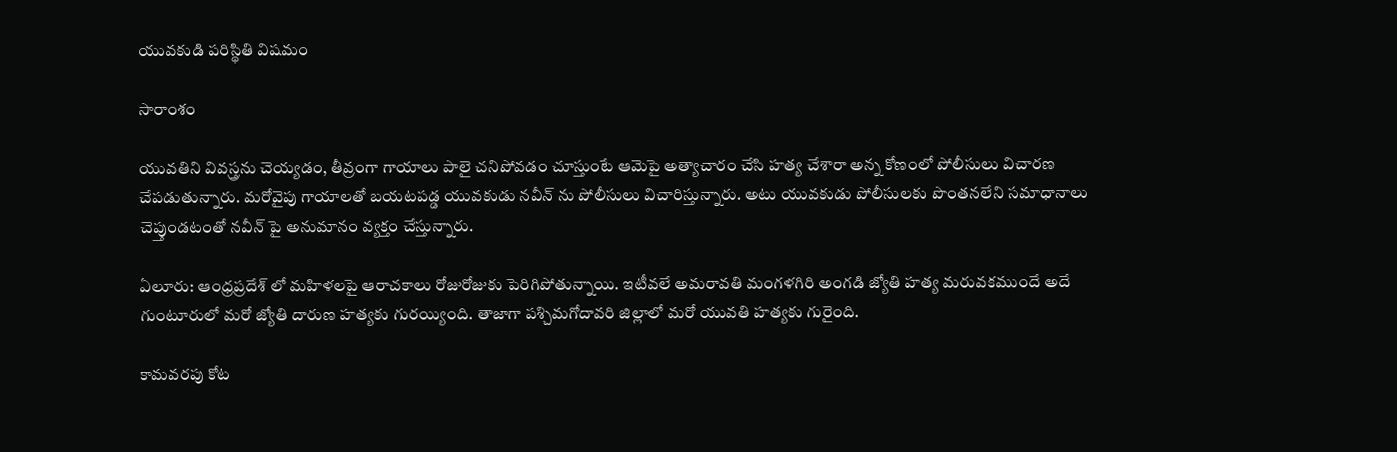యువకుడి పరిస్థితి విషమం

సారాంశం

యువతిని వివస్త్రను చెయ్యడం, తీవ్రంగా గాయాలు పాలై చనిపోవడం చూస్తుంటే ఆమెపై అత్యాచారం చేసి హత్య చేశారా అన్న కోణంలో పోలీసులు విచారణ చేపడుతున్నారు. మరోవైపు గాయాలతో బయటపడ్డ యువకుడు నవీన్ ను పోలీసులు విచారిస్తున్నారు. అటు యువకుడు పోలీసులకు పొంతనలేని సమాధానాలు చెప్తుండటంతో నవీన్ పై అనుమానం వ్యక్తం చేస్తున్నారు.

ఏలూరు: ఆంధ్రప్రదేశ్ లో మహిళలపై ఆరాచకాలు రోజురోజుకు పెరిగిపోతున్నాయి. ఇటీవలే అమరావతి మంగళగిరి అంగడి జ్యోతి హత్య మరువకముందే అదే గుంటూరులో మరో జ్యోతి దారుణ హత్యకు గురయ్యింది. తాజాగా పశ్చిమగోదావరి జిల్లాలో మరో యువతి హత్యకు గురైంది.

కామవరపు కోట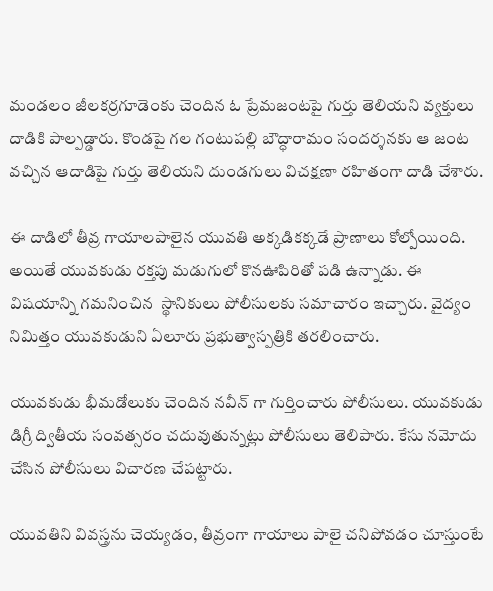మండలం జీలకర్రగూడెంకు చెందిన ఓ ప్రేమజంటపై గుర్తు తెలియని వ్యక్తులు దాడికి పాల్పడ్డారు. కొండపై గల గంటుపల్లి బౌద్ధారామం సందర్శనకు ఆ జంట వచ్చిన ఆదాడిపై గుర్తు తెలియని దుండగులు విచక్షణా రహితంగా దాడి చేశారు.

ఈ దాడిలో తీవ్ర గాయాలపాలైన యువతి అక్కడికక్కడే ప్రాణాలు కోల్పోయింది. అయితే యువకుడు రక్తపు మడుగులో కొనఊపిరితో పడి ఉన్నాడు. ఈ విషయాన్ని గమనించిన  స్థానికులు పోలీసులకు సమాచారం ఇచ్చారు. వైద్యం నిమిత్తం యువకుడుని ఏలూరు ప్రభుత్వాస్పత్రికి తరలించారు.

యువకుడు భీమడోలుకు చెందిన నవీన్ గా గుర్తించారు పోలీసులు. యువకుడు డిగ్రీ ద్వితీయ సంవత్సరం చదువుతున్నట్లు పోలీసులు తెలిపారు. కేసు నమోదు చేసిన పోలీసులు విచారణ చేపట్టారు.

యువతిని వివస్త్రను చెయ్యడం, తీవ్రంగా గాయాలు పాలై చనిపోవడం చూస్తుంటే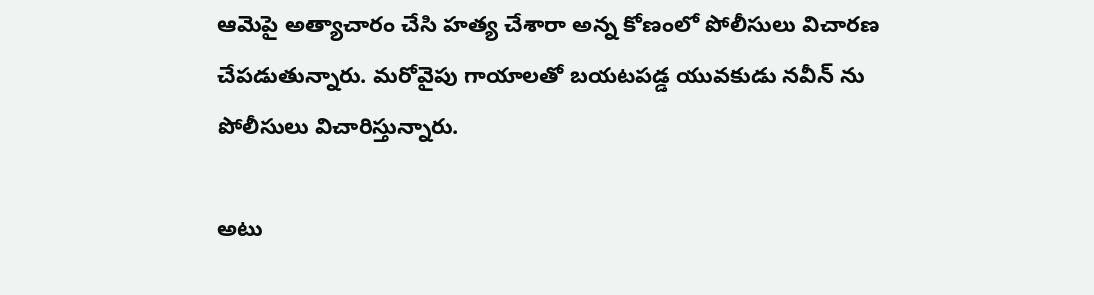ఆమెపై అత్యాచారం చేసి హత్య చేశారా అన్న కోణంలో పోలీసులు విచారణ చేపడుతున్నారు. మరోవైపు గాయాలతో బయటపడ్డ యువకుడు నవీన్ ను పోలీసులు విచారిస్తున్నారు.

అటు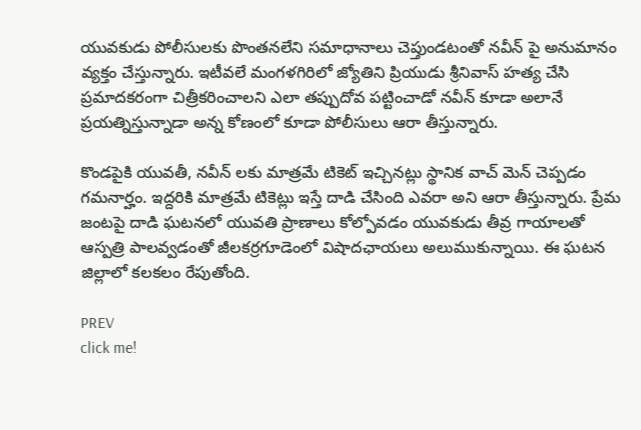యువకుడు పోలీసులకు పొంతనలేని సమాధానాలు చెప్తుండటంతో నవీన్ పై అనుమానం వ్యక్తం చేస్తున్నారు. ఇటీవలే మంగళగిరిలో జ్యోతిని ప్రియుడు శ్రీనివాస్ హత్య చేసి ప్రమాదకరంగా చిత్రీకరించాలని ఎలా తప్పుదోవ పట్టించాడో నవీన్ కూడా అలానే ప్రయత్నిస్తున్నాడా అన్న కోణంలో కూడా పోలీసులు ఆరా తీస్తున్నారు.

కొండపైకి యువతీ, నవీన్ లకు మాత్రమే టికెట్ ఇచ్చినట్లు స్థానిక వాచ్ మెన్ చెప్పడం గమనార్హం. ఇద్దరికి మాత్రమే టికెట్లు ఇస్తే దాడి చేసింది ఎవరా అని ఆరా తీస్తున్నారు. ప్రేమ జంటపై దాడి ఘటనలో యువతి ప్రాణాలు కోల్పోవడం యువకుడు తీవ్ర గాయాలతో ఆస్పత్రి పాలవ్వడంతో జీలకర్రగూడెంలో విషాదఛాయలు అలుముకున్నాయి. ఈ ఘటన జిల్లాలో కలకలం రేపుతోంది.

PREV
click me!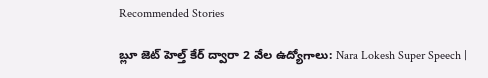Recommended Stories

బ్లూ జెట్ హెల్త్ కేర్ ద్వారా 2 వేల ఉద్యోగాలు: Nara Lokesh Super Speech |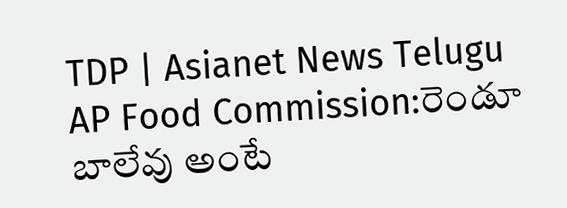TDP | Asianet News Telugu
AP Food Commission:రెండూ బాలేవు అంటే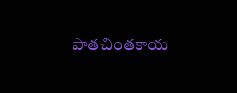పాతచింతకాయ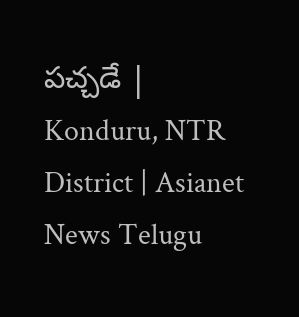పచ్చడే | Konduru, NTR District | Asianet News Telugu